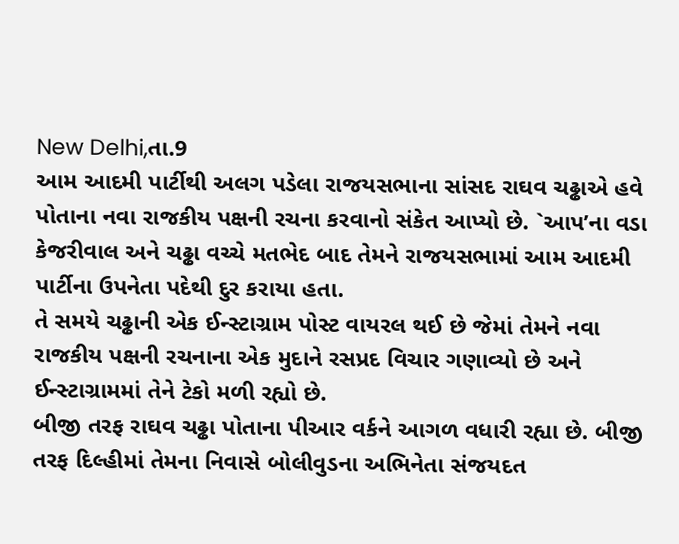New Delhi,તા.9
આમ આદમી પાર્ટીથી અલગ પડેલા રાજયસભાના સાંસદ રાઘવ ચઢ્ઢાએ હવે પોતાના નવા રાજકીય પક્ષની રચના કરવાનો સંકેત આપ્યો છે. `આપ’ના વડા કેજરીવાલ અને ચઢ્ઢા વચ્ચે મતભેદ બાદ તેમને રાજયસભામાં આમ આદમી પાર્ટીના ઉપનેતા પદેથી દુર કરાયા હતા.
તે સમયે ચઢ્ઢાની એક ઈન્સ્ટાગ્રામ પોસ્ટ વાયરલ થઈ છે જેમાં તેમને નવા રાજકીય પક્ષની રચનાના એક મુદાને રસપ્રદ વિચાર ગણાવ્યો છે અને ઈન્સ્ટાગ્રામમાં તેને ટેકો મળી રહ્યો છે.
બીજી તરફ રાઘવ ચઢ્ઢા પોતાના પીઆર વર્કને આગળ વધારી રહ્યા છે. બીજી તરફ દિલ્હીમાં તેમના નિવાસે બોલીવુડના અભિનેતા સંજયદત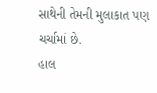સાથેની તેમની મુલાકાત પણ ચર્ચામાં છે.
હાલ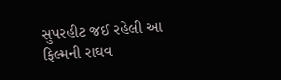સુપરહીટ જઈ રહેલી આ ફિલ્મની રાઘવ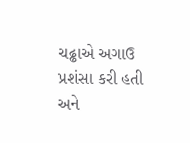ચઢ્ઢાએ અગાઉ પ્રશંસા કરી હતી અને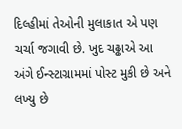દિલ્હીમાં તેઓની મુલાકાત એ પણ ચર્ચા જગાવી છે. ખુદ ચઢ્ઢાએ આ અંગે ઈન્સ્ટાગ્રામમાં પોસ્ટ મુકી છે અને લખ્યુ છે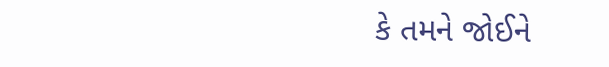કે તમને જોઈને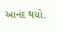આનંદ થયો.